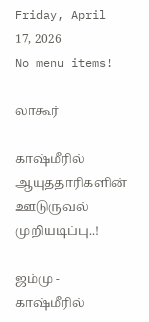Friday, April 17, 2026
No menu items!

லாகூர்

காஷ்மீரில் ஆயுததாரிகளின் ஊடுருவல் முறியடிப்பு..!

ஜம்மு - காஷ்மீரில்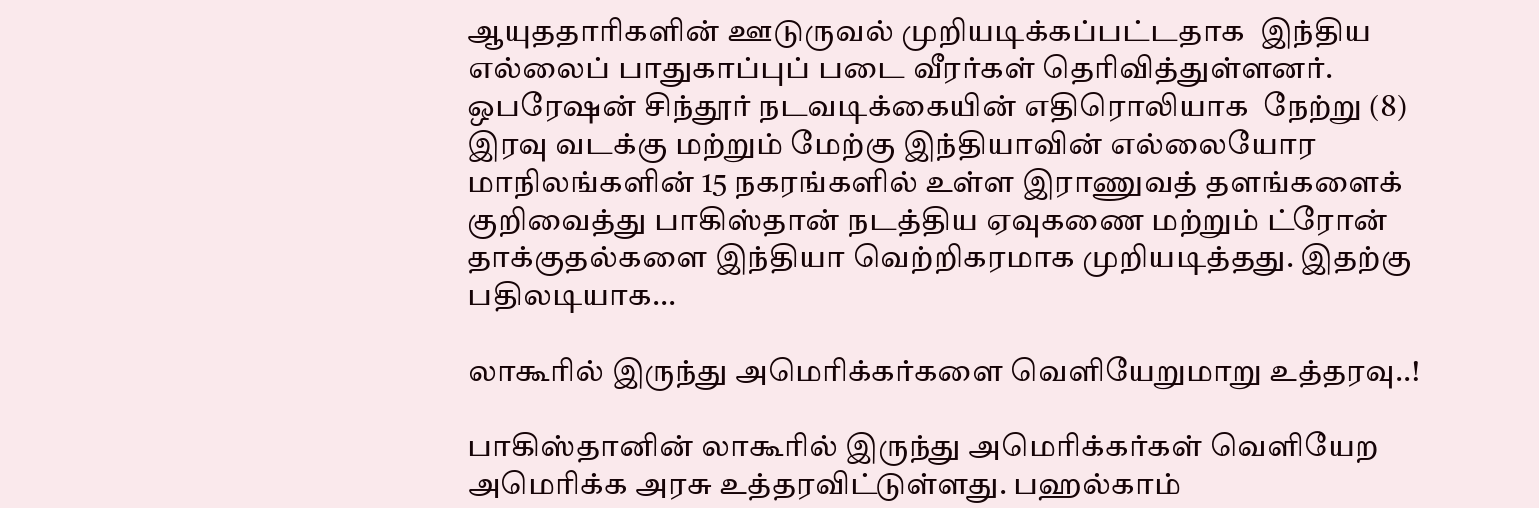ஆயுததாரிகளின் ஊடுருவல் முறியடிக்கப்பட்டதாக  இந்திய எல்லைப் பாதுகாப்புப் படை வீரர்கள் தெரிவித்துள்ளனர். ஒபரேஷன் சிந்தூர் நடவடிக்கையின் எதிரொலியாக  நேற்று (8) இரவு வடக்கு மற்றும் மேற்கு இந்தியாவின் எல்லையோர மாநிலங்களின் 15 நகரங்களில் உள்ள இராணுவத் தளங்களைக் குறிவைத்து பாகிஸ்தான் நடத்திய ஏவுகணை மற்றும் ட்ரோன் தாக்குதல்களை இந்தியா வெற்றிகரமாக முறியடித்தது. இதற்கு பதிலடியாக...

லாகூரில் இருந்து அமெரிக்கர்களை வெளியேறுமாறு உத்தரவு..!

பாகிஸ்தானின் லாகூரில் இருந்து அமெரிக்கர்கள் வெளியேற அமெரிக்க அரசு உத்தரவிட்டுள்ளது. பஹல்காம்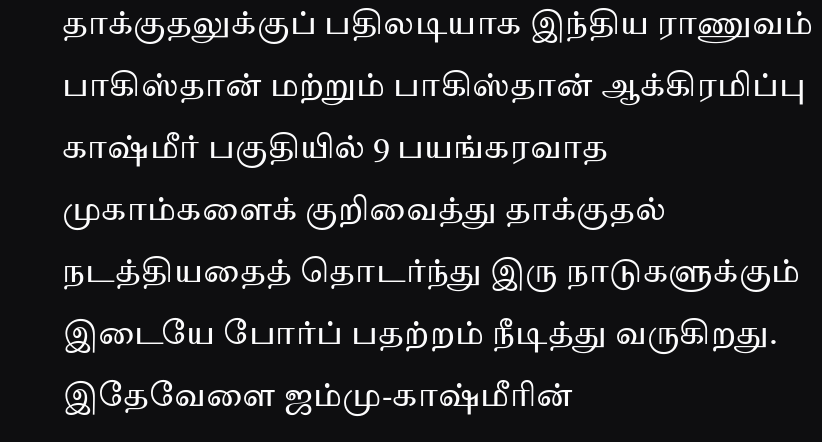தாக்குதலுக்குப் பதிலடியாக இந்திய ராணுவம் பாகிஸ்தான் மற்றும் பாகிஸ்தான் ஆக்கிரமிப்பு காஷ்மீர் பகுதியில் 9 பயங்கரவாத முகாம்களைக் குறிவைத்து தாக்குதல் நடத்தியதைத் தொடர்ந்து இரு நாடுகளுக்கும் இடையே போர்ப் பதற்றம் நீடித்து வருகிறது. இதேவேளை ஜம்மு-காஷ்மீரின்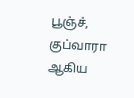பூஞ்ச், குப்வாரா ஆகிய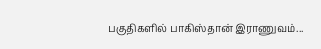பகுதிகளில் பாகிஸ்தான் இராணுவம்...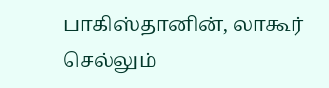பாகிஸ்தானின், லாகூர் செல்லும்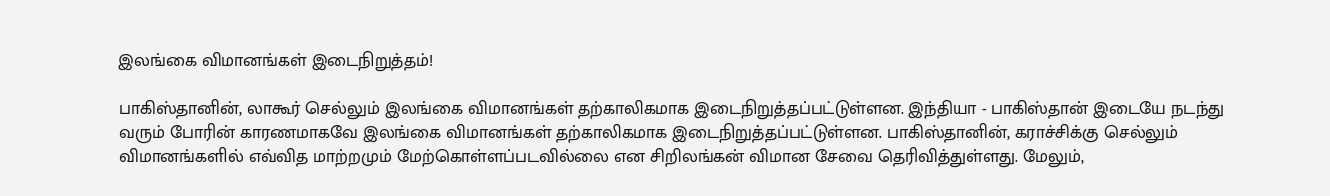இலங்கை விமானங்கள் இடைநிறுத்தம்!

பாகிஸ்தானின், லாகூர் செல்லும் இலங்கை விமானங்கள் தற்காலிகமாக இடைநிறுத்தப்பட்டுள்ளன. இந்தியா - பாகிஸ்தான் இடையே நடந்து வரும் போரின் காரணமாகவே இலங்கை விமானங்கள் தற்காலிகமாக இடைநிறுத்தப்பட்டுள்ளன. பாகிஸ்தானின், கராச்சிக்கு செல்லும் விமானங்களில் எவ்வித மாற்றமும் மேற்கொள்ளப்படவில்லை என சிறிலங்கன் விமான சேவை தெரிவித்துள்ளது. மேலும்,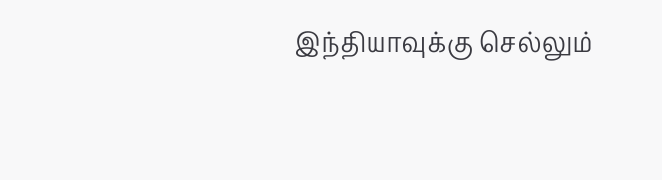இந்தியாவுக்கு செல்லும்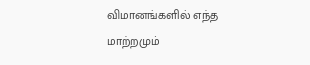விமானங்களில் எந்த மாற்றமும்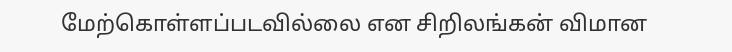மேற்கொள்ளப்படவில்லை என சிறிலங்கன் விமான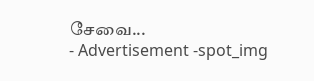சேவை...
- Advertisement -spot_img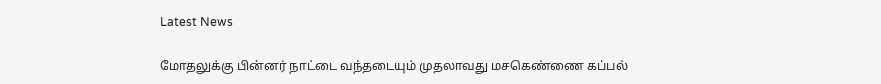Latest News

மோதலுக்கு பின்னர் நாட்டை வந்தடையும் முதலாவது மசகெண்ணை கப்பல்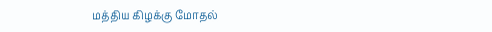மத்திய கிழக்கு மோதல்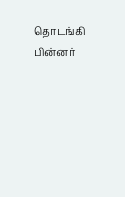தொடங்கி பின்னர்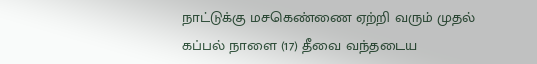நாட்டுக்கு மசகெண்ணை ஏற்றி வரும் முதல் கப்பல் நாளை (17) தீவை வந்தடைய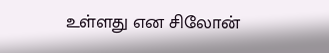உள்ளது என சிலோன்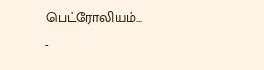பெட்ரோலியம்...
-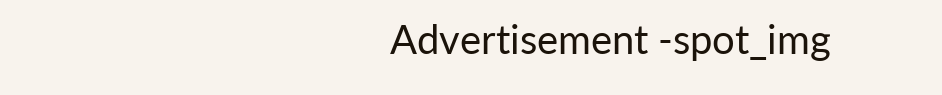Advertisement -spot_img